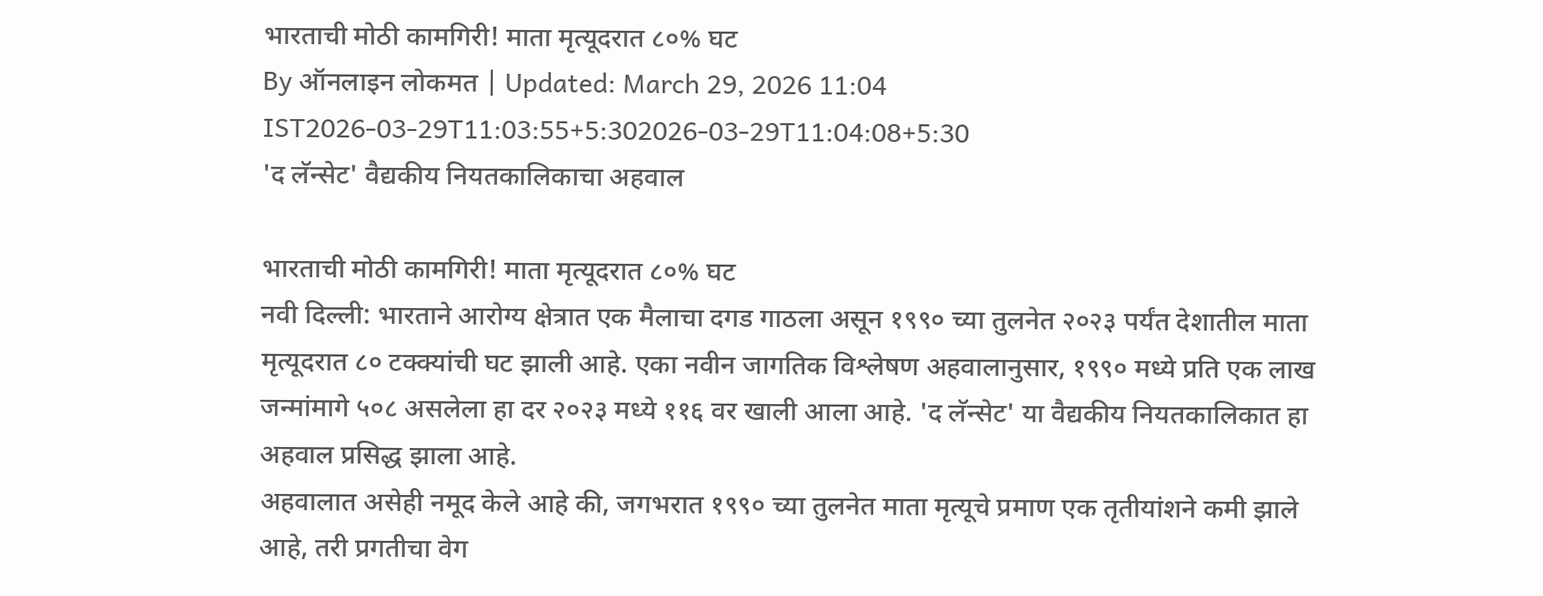भारताची मोठी कामगिरी! माता मृत्यूदरात ८०% घट
By ऑनलाइन लोकमत | Updated: March 29, 2026 11:04 IST2026-03-29T11:03:55+5:302026-03-29T11:04:08+5:30
'द लॅन्सेट' वैद्यकीय नियतकालिकाचा अहवाल

भारताची मोठी कामगिरी! माता मृत्यूदरात ८०% घट
नवी दिल्ली: भारताने आरोग्य क्षेत्रात एक मैलाचा दगड गाठला असून १९९० च्या तुलनेत २०२३ पर्यंत देशातील माता मृत्यूदरात ८० टक्क्यांची घट झाली आहे. एका नवीन जागतिक विश्लेषण अहवालानुसार, १९९० मध्ये प्रति एक लाख जन्मांमागे ५०८ असलेला हा दर २०२३ मध्ये ११६ वर खाली आला आहे. 'द लॅन्सेट' या वैद्यकीय नियतकालिकात हा अहवाल प्रसिद्ध झाला आहे.
अहवालात असेही नमूद केले आहे की, जगभरात १९९० च्या तुलनेत माता मृत्यूचे प्रमाण एक तृतीयांशने कमी झाले आहे, तरी प्रगतीचा वेग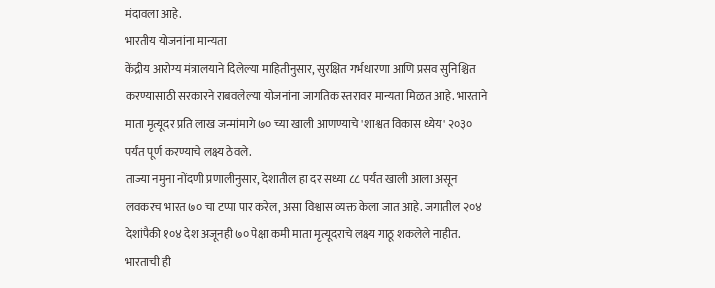मंदावला आहे.
भारतीय योजनांना मान्यता
केंद्रीय आरोग्य मंत्रालयाने दिलेल्या माहितीनुसार, सुरक्षित गर्भधारणा आणि प्रसव सुनिश्चित करण्यासाठी सरकारने राबवलेल्या योजनांना जागतिक स्तरावर मान्यता मिळत आहे. भारताने माता मृत्यूदर प्रति लाख जन्मांमागे ७० च्या खाली आणण्याचे 'शाश्वत विकास ध्येय' २०३० पर्यंत पूर्ण करण्याचे लक्ष्य ठेवले.
ताज्या नमुना नोंदणी प्रणालीनुसार, देशातील हा दर सध्या ८८ पर्यंत खाली आला असून लवकरच भारत ७० चा टप्पा पार करेल, असा विश्वास व्यक्त केला जात आहे. जगातील २०४ देशांपैकी १०४ देश अजूनही ७० पेक्षा कमी माता मृत्यूदराचे लक्ष्य गाठू शकलेले नाहीत. भारताची ही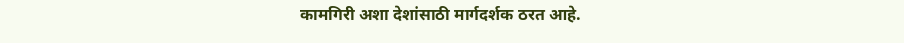कामगिरी अशा देशांसाठी मार्गदर्शक ठरत आहे.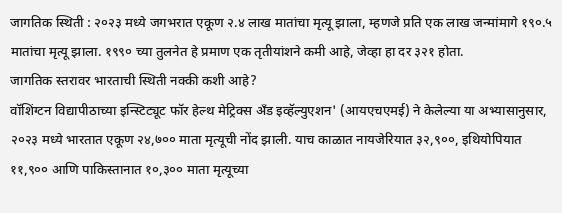जागतिक स्थिती : २०२३ मध्ये जगभरात एकूण २.४ लाख मातांचा मृत्यू झाला, म्हणजे प्रति एक लाख जन्मांमागे १९०.५ मातांचा मृत्यू झाला. १९९० च्या तुलनेत हे प्रमाण एक तृतीयांशने कमी आहे, जेव्हा हा दर ३२१ होता.
जागतिक स्तरावर भारताची स्थिती नक्की कशी आहे?
वॉशिंग्टन विद्यापीठाच्या इन्स्टिट्यूट फॉर हेल्थ मेट्रिक्स अँड इव्हॅल्युएशन' (आयएचएमई) ने केलेल्या या अभ्यासानुसार, २०२३ मध्ये भारतात एकूण २४,७०० माता मृत्यूची नोंद झाली. याच काळात नायजेरियात ३२,९००, इथियोपियात ११,९०० आणि पाकिस्तानात १०,३०० माता मृत्यूच्या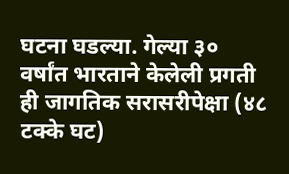घटना घडल्या. गेल्या ३० वर्षांत भारताने केलेली प्रगती ही जागतिक सरासरीपेक्षा (४८ टक्के घट)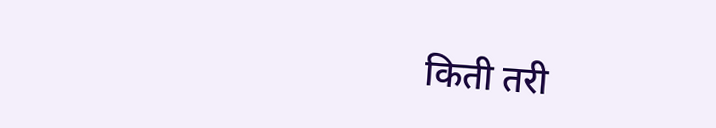किती तरी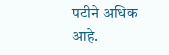पटीने अधिक आहे.